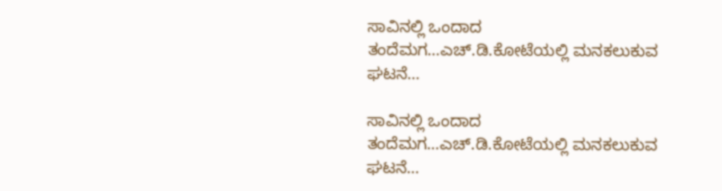ಸಾವಿನಲ್ಲಿ ಒಂದಾದ ತಂದೆಮಗ…ಎಚ್.ಡಿ.ಕೋಟೆಯಲ್ಲಿ ಮನಕಲುಕುವ ಘಟನೆ…

ಸಾವಿನಲ್ಲಿ ಒಂದಾದ ತಂದೆಮಗ…ಎಚ್.ಡಿ.ಕೋಟೆಯಲ್ಲಿ ಮನಕಲುಕುವ ಘಟನೆ…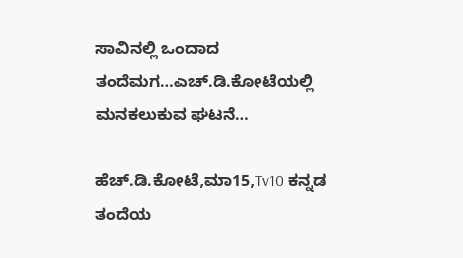ಸಾವಿನಲ್ಲಿ ಒಂದಾದ ತಂದೆಮಗ…ಎಚ್.ಡಿ.ಕೋಟೆಯಲ್ಲಿ ಮನಕಲುಕುವ ಘಟನೆ…

ಹೆಚ್.ಡಿ.ಕೋಟೆ,ಮಾ15,Tv10 ಕನ್ನಡ
ತಂದೆಯ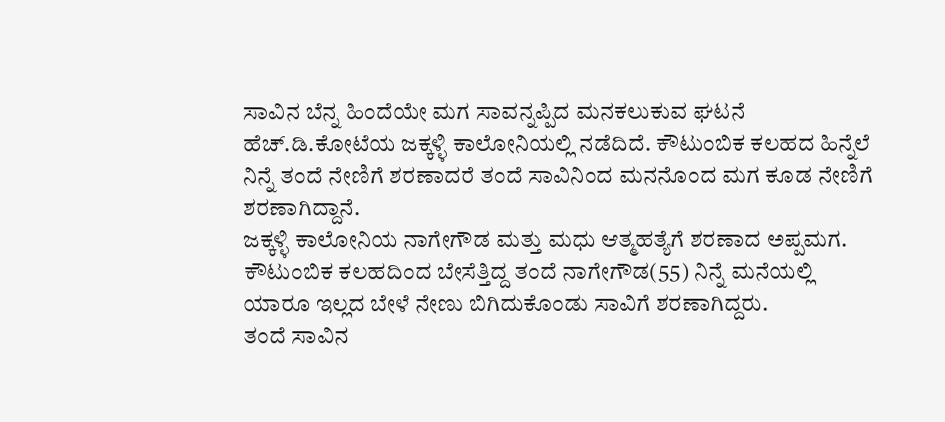ಸಾವಿನ ಬೆನ್ನ ಹಿಂದೆಯೇ ಮಗ ಸಾವನ್ನಪ್ಪಿದ ಮನಕಲುಕುವ ಘಟನೆ ಹೆಚ್.ಡಿ.ಕೋಟೆಯ ಜಕ್ಕಳ್ಳಿ ಕಾಲೋನಿಯಲ್ಲಿ ನಡೆದಿದೆ. ಕೌಟುಂಬಿಕ ಕಲಹದ ಹಿನ್ನೆಲೆ ನಿನ್ನೆ ತಂದೆ ನೇಣಿಗೆ ಶರಣಾದರೆ ತಂದೆ ಸಾವಿನಿಂದ ಮನನೊಂದ ಮಗ ಕೂಡ ನೇಣಿಗೆ ಶರಣಾಗಿದ್ದಾನೆ.
ಜಕ್ಕಳ್ಳಿ ಕಾಲೋನಿಯ ನಾಗೇಗೌಡ ಮತ್ತು ಮಧು ಆತ್ಮಹತ್ಯೆಗೆ ಶರಣಾದ ಅಪ್ಪಮಗ.
ಕೌಟುಂಬಿಕ ಕಲಹದಿಂದ ಬೇಸೆತ್ತಿದ್ದ ತಂದೆ ನಾಗೇಗೌಡ(55) ನಿನ್ನೆ ಮನೆಯಲ್ಲಿ ಯಾರೂ ಇಲ್ಲದ ಬೇಳೆ ನೇಣು ಬಿಗಿದುಕೊಂಡು ಸಾವಿಗೆ ಶರಣಾಗಿದ್ದರು.
ತಂದೆ ಸಾವಿನ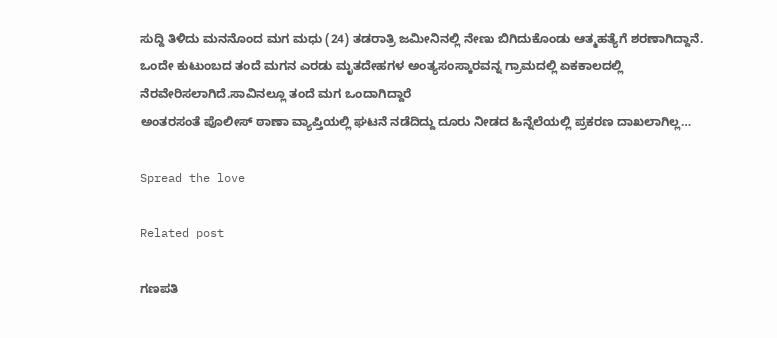ಸುದ್ದಿ ತಿಳಿದು ಮನನೊಂದ ಮಗ ಮಧು (24) ತಡರಾತ್ರಿ ಜಮೀನಿನಲ್ಲಿ ನೇಣು ಬಿಗಿದುಕೊಂಡು ಆತ್ಮಹತ್ಯೆಗೆ ಶರಣಾಗಿದ್ದಾನೆ.
ಒಂದೇ ಕುಟುಂಬದ ತಂದೆ ಮಗನ ಎರಡು ಮೃತದೇಹಗಳ ಅಂತ್ಯಸಂಸ್ಕಾರವನ್ನ ಗ್ರಾಮದಲ್ಲಿ ಏಕಕಾಲದಲ್ಲಿ ನೆರವೇರಿಸಲಾಗಿದೆ.ಸಾವಿನಲ್ಲೂ ತಂದೆ ಮಗ ಒಂದಾಗಿದ್ದಾರೆ
ಅಂತರಸಂತೆ ಪೊಲೀಸ್ ಠಾಣಾ ವ್ಯಾಪ್ತಿಯಲ್ಲಿ ಘಟನೆ ನಡೆದಿದ್ದು ದೂರು ನೀಡದ ಹಿನ್ನೆಲೆಯಲ್ಲಿ ಪ್ರಕರಣ ದಾಖಲಾಗಿಲ್ಲ…

Spread the love

Related post

ಗಣಪತಿ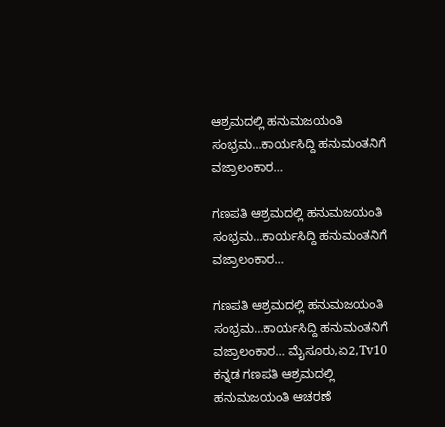ಆಶ್ರಮದಲ್ಲಿ ಹನುಮಜಯಂತಿ ಸಂಭ್ರಮ…ಕಾರ್ಯಸಿದ್ದಿ ಹನುಮಂತನಿಗೆ ವಜ್ರಾಲಂಕಾರ…

ಗಣಪತಿ ಆಶ್ರಮದಲ್ಲಿ ಹನುಮಜಯಂತಿ ಸಂಭ್ರಮ…ಕಾರ್ಯಸಿದ್ದಿ ಹನುಮಂತನಿಗೆ ವಜ್ರಾಲಂಕಾರ…

ಗಣಪತಿ ಆಶ್ರಮದಲ್ಲಿ ಹನುಮಜಯಂತಿ ಸಂಭ್ರಮ…ಕಾರ್ಯಸಿದ್ದಿ ಹನುಮಂತನಿಗೆ ವಜ್ರಾಲಂಕಾರ… ಮೈಸೂರು,ಏ2,Tv10 ಕನ್ನಡ ಗಣಪತಿ ಆಶ್ರಮದಲ್ಲಿ ಹನುಮಜಯಂತಿ ಆಚರಣೆ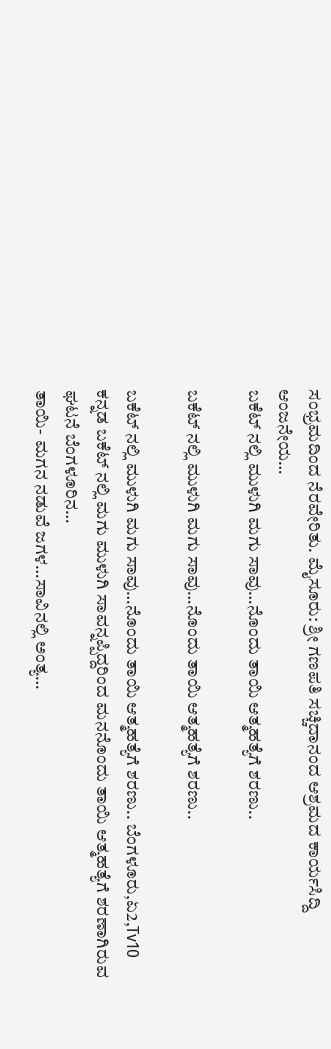ಸಂಭ್ರಮದಿಂದ ನೆರವೇರಿತು. ಮೈಸೂರು: ಶ್ರೀ ಗಣಪತಿ ಸಚ್ಚಿದಾನಂದ ಆಶ್ರಮದ ಕಾರ್ಯಸಿದ್ದಿ ಆಂಜನೇಯ…
ಬಕೆಟ್ ನಲ್ಲಿ ಮುಳುಗಿ ಮಗು ಸಾವು…ನೊಂದು ತಾಯಿ ಆತ್ಮಹತ್ಯೆಗೆ ಶರಣು..

ಬಕೆಟ್ ನಲ್ಲಿ ಮುಳುಗಿ ಮಗು ಸಾವು…ನೊಂದು ತಾಯಿ ಆತ್ಮಹತ್ಯೆಗೆ ಶರಣು..

ಬಕೆಟ್ ನಲ್ಲಿ ಮುಳುಗಿ ಮಗು ಸಾವು…ನೊಂದು ತಾಯಿ ಆತ್ಮಹತ್ಯೆಗೆ ಶರಣು.. ಬೆಂಗಳೂರು,ಏ2,Tv10 ಕನ್ನಡ ಬಕೆಟ್ ನಲ್ಲಿ ಮಗು ಮುಳುಗಿ ಸಾವನ್ನಪ್ಪಿದ್ದರಿಂದ ಮನನೊಂದು ತಾಯಿ ಆತ್ಮಹತ್ಯೆಗೆ ಶರಣಾಗಿರುವ ಘಟನೆ ಬೆಂಗಳೂರಿನ…
ತಾಯಿ- ಮಗನ ನಡುವೆ ಜಗಳ…ಸಾವಿನಲ್ಲಿ ಅಂತ್ಯ…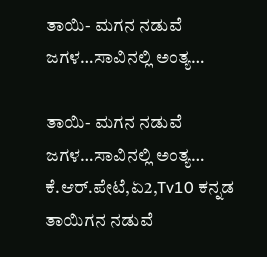ತಾಯಿ- ಮಗನ ನಡುವೆ ಜಗಳ…ಸಾವಿನಲ್ಲಿ ಅಂತ್ಯ…

ತಾಯಿ- ಮಗನ ನಡುವೆ ಜಗಳ…ಸಾವಿನಲ್ಲಿ ಅಂತ್ಯ… ಕೆ.ಆರ್.ಪೇಟೆ,ಏ2,Tv10 ಕನ್ನಡ ತಾಯಿಗನ ನಡುವೆ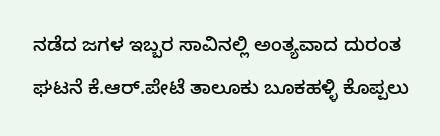ನಡೆದ ಜಗಳ ಇಬ್ಬರ ಸಾವಿನಲ್ಲಿ ಅಂತ್ಯವಾದ ದುರಂತ ಘಟನೆ ಕೆ.ಆರ್.ಪೇಟೆ ತಾಲೂಕು ಬೂಕಹಳ್ಳಿ ಕೊಪ್ಪಲು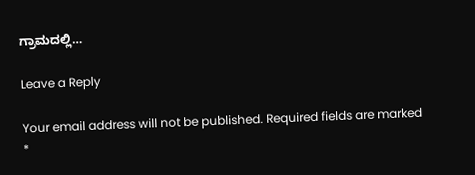ಗ್ರಾಮದಲ್ಲಿ…

Leave a Reply

Your email address will not be published. Required fields are marked *